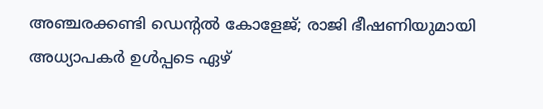അഞ്ചരക്കണ്ടി ഡെന്റല്‍ കോളേജ്; രാജി ഭീഷണിയുമായി അധ്യാപകര്‍ ഉള്‍പ്പടെ ഏഴ്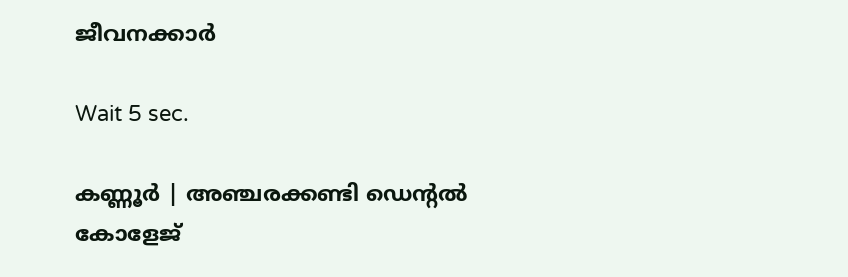ജീവനക്കാര്‍

Wait 5 sec.

കണ്ണൂര്‍ | അഞ്ചരക്കണ്ടി ഡെന്റല്‍ കോളേജ്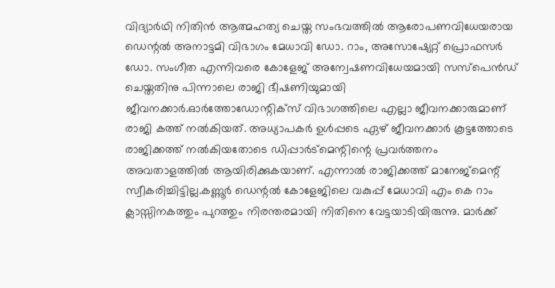വിദ്യാര്‍ഥി നിതിന്‍ ആത്മഹത്യ ചെയ്ത സംഭവത്തില്‍ ആരോപണവിധേയരായ ഡെന്റല്‍ അനാട്ടമി വിഭാഗം മേധാവി ഡോ. റാം, അസോഷ്യേറ്റ് പ്രൊഫസര്‍ ഡോ. സംഗീത എന്നിവരെ കോളേജ് അന്വേഷണവിധേയമായി സസ്‌പെന്‍ഡ് ചെയ്തതിനു പിന്നാലെ രാജി ഭീഷണിയുമായി ജീവനക്കാര്‍.ഓര്‍ത്തോഡോന്റിക്‌സ് വിഭാഗത്തിലെ എല്ലാ ജീവനക്കാരുമാണ് രാജി കത്ത് നല്‍കിയത്. അധ്യാപകര്‍ ഉള്‍പ്പടെ ഏഴ് ജീവനക്കാര്‍ കൂട്ടത്തോടെ രാജിക്കത്ത് നല്‍കിയതോടെ ഡിപ്പാര്‍ട്‌മെന്റിന്റെ പ്രവര്‍ത്തനം അവതാളത്തില്‍ ആയിരിക്കുകയാണ്. എന്നാല്‍ രാജിക്കത്ത് മാനേജ്‌മെന്റ് സ്വീകരിച്ചിട്ടില്ല.കണ്ണൂര്‍ ഡെന്റല്‍ കോളേജിലെ വകുപ്പ് മേധാവി എം കെ റാം ക്ലാസ്സിനകത്തും പുറത്തും നിരന്തരമായി നിതിനെ വേട്ടയാടിയിരുന്നു. മാര്‍ക്ക്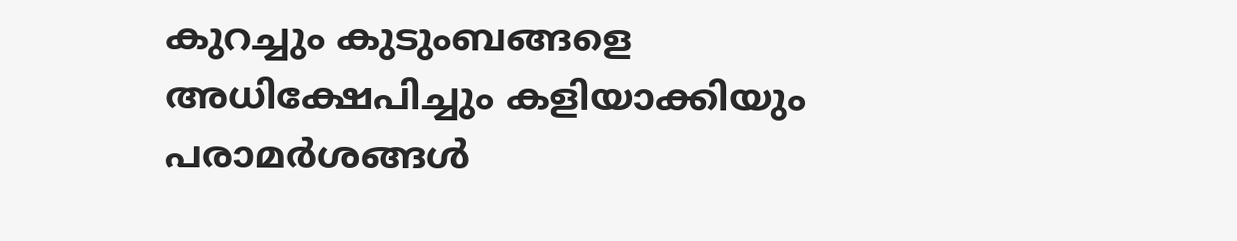കുറച്ചും കുടുംബങ്ങളെ അധിക്ഷേപിച്ചും കളിയാക്കിയും പരാമര്‍ശങ്ങള്‍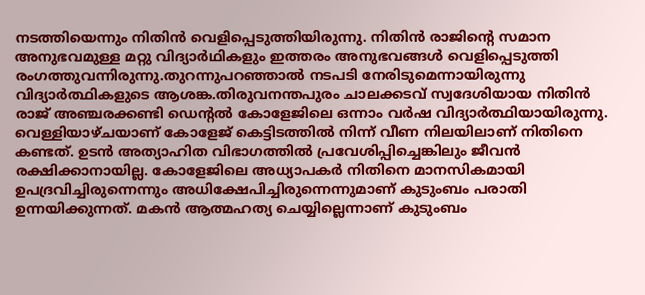നടത്തിയെന്നും നിതിന്‍ വെളിപ്പെടുത്തിയിരുന്നു. നിതിന്‍ രാജിന്റെ സമാന അനുഭവമുള്ള മറ്റു വിദ്യാര്‍ഥികളും ഇത്തരം അനുഭവങ്ങള്‍ വെളിപ്പെടുത്തി രംഗത്തുവന്നിരുന്നു.തുറന്നുപറഞ്ഞാല്‍ നടപടി നേരിടുമെന്നായിരുന്നു വിദ്യാര്‍ത്ഥികളുടെ ആശങ്ക.തിരുവനന്തപുരം ചാലക്കടവ് സ്വദേശിയായ നിതിന്‍ രാജ് അഞ്ചരക്കണ്ടി ഡെന്റല്‍ കോളേജിലെ ഒന്നാം വര്‍ഷ വിദ്യാര്‍ത്ഥിയായിരുന്നു. വെള്ളിയാഴ്ചയാണ് കോളേജ് കെട്ടിടത്തില്‍ നിന്ന് വീണ നിലയിലാണ് നിതിനെ കണ്ടത്. ഉടന്‍ അത്യാഹിത വിഭാഗത്തില്‍ പ്രവേശിപ്പിച്ചെങ്കിലും ജീവന്‍ രക്ഷിക്കാനായില്ല. കോളേജിലെ അധ്യാപകര്‍ നിതിനെ മാനസികമായി ഉപദ്രവിച്ചിരുന്നെന്നും അധിക്ഷേപിച്ചിരുന്നെന്നുമാണ് കുടുംബം പരാതി ഉന്നയിക്കുന്നത്. മകന്‍ ആത്മഹത്യ ചെയ്യില്ലെന്നാണ് കുടുംബം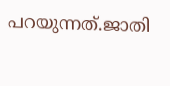പറയുന്നത്.ജാതി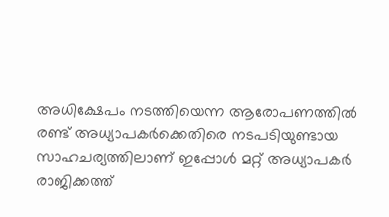അധിക്ഷേപം നടത്തിയെന്ന ആരോപണത്തില്‍ രണ്ട് അധ്യാപകര്‍ക്കെതിരെ നടപടിയുണ്ടായ സാഹചര്യത്തിലാണ് ഇപ്പോള്‍ മറ്റ് അധ്യാപകര്‍ രാജിക്കത്ത്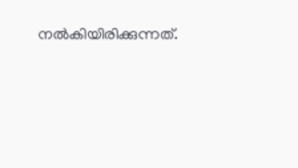നല്‍കിയിരിക്കുന്നത്.